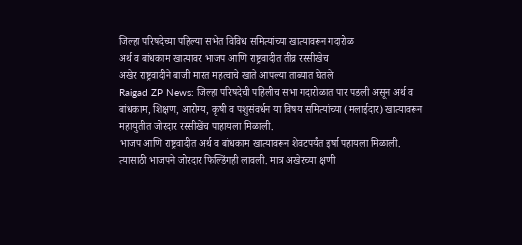जिल्हा परिषदेच्या पहिल्या सभेत विविध समित्यांच्या खात्यावरून गदारोळ
अर्थ व बांधकाम खात्यावर भाजप आणि राष्ट्रवादीत तीव्र रस्सीखेच
अखेर राष्ट्रवादीने बाजी मारत महत्वाचे खाते आपल्या ताब्यात घेतले
Raigad ZP News: जिल्हा परिषदेची पहिलीच सभा गदारोळात पार पडली असून अर्थ व बांधकाम, शिक्षण, आरोग्य, कृषी व पशुसंवर्धन या विषय समित्यांच्या (मलाईदार) खात्यावरून महायुतीत जोरदार रस्सीखेंच पाहायला मिळाली.
भाजप आणि राष्ट्रवादीत अर्थ व बांधकाम खात्यावरून शेवटपर्यंत इर्षा पहायला मिळाली. त्यासाठी भाजपने जोरदार फिल्डिंगही लावली. मात्र अखेरच्या क्षणी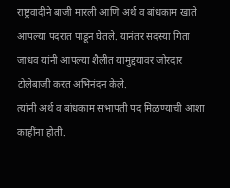राष्ट्रवादीने बाजी मारली आणि अर्थ व बांधकाम खाते आपल्या पदरात पाडून घेतले. यानंतर सदस्या गिता जाधव यांनी आपल्या शैलीत यामुद्दयावर जोरदार टोलेबाजी करत अभिनंदन केले.
त्यांनी अर्थ व बांधकाम सभापती पद मिळण्याची आशा काहींना होती.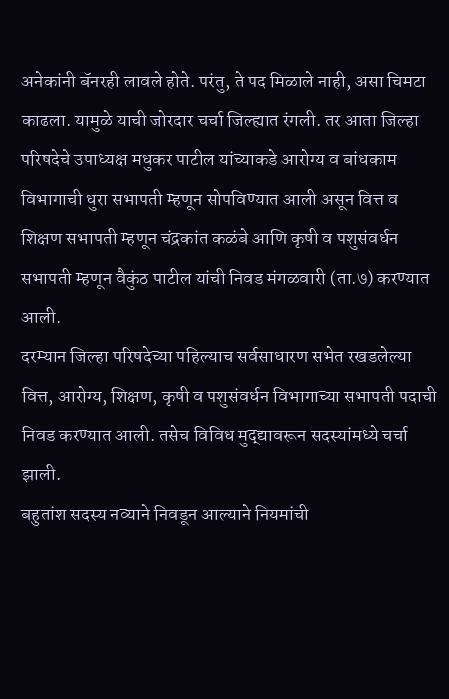अनेकांनी बॅनरही लावले होते. परंतु, ते पद मिळाले नाही, असा चिमटा काढला. यामुळे याची जोरदार चर्चा जिल्ह्यात रंगली. तर आता जिल्हा परिषदेचे उपाध्यक्ष मधुकर पाटील यांच्याकडे आरोग्य व बांधकाम विभागाची धुरा सभापती म्हणून सोपविण्यात आली असून वित्त व शिक्षण सभापती म्हणून चंद्रकांत कळंबे आणि कृषी व पशुसंवर्धन सभापती म्हणून वैकुंठ पाटील यांची निवड मंगळवारी (ता.७) करण्यात आली.
दरम्यान जिल्हा परिषदेच्या पहिल्याच सर्वसाधारण सभेत रखडलेल्या वित्त, आरोग्य, शिक्षण, कृषी व पशुसंवर्धन विभागाच्या सभापती पदाची निवड करण्यात आली. तसेच विविध मुद्द्यावरून सदस्यांमध्ये चर्चा झाली.
बहुतांश सदस्य नव्याने निवडून आल्याने नियमांची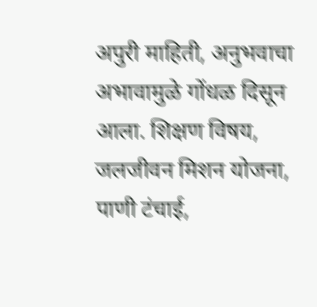अपुरी माहिती, अनुभवाचा अभावामुळे गोंधळ दिसून आला. शिक्षण विषय, जलजीवन मिशन योजना, पाणी टंचाई,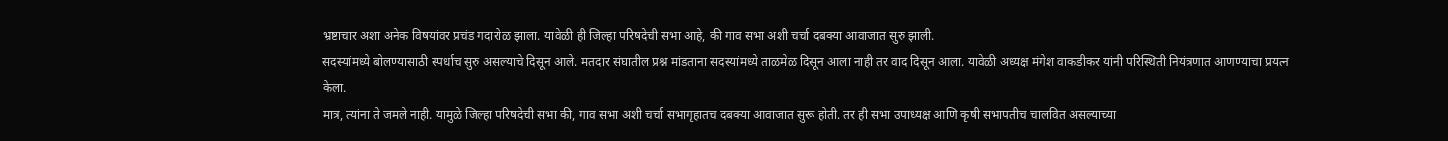भ्रष्टाचार अशा अनेक विषयांवर प्रचंड गदारोळ झाला. यावेळी ही जिल्हा परिषदेची सभा आहे, की गाव सभा अशी चर्चा दबक्या आवाजात सुरु झाली.
सदस्यांमध्ये बोलण्यासाठी स्पर्धाच सुरु असल्याचे दिसून आले. मतदार संघातील प्रश्न मांडताना सदस्यांमध्ये ताळमेळ दिसून आला नाही तर वाद दिसून आला. यावेळी अध्यक्ष मंगेश वाकडीकर यांनी परिस्थिती नियंत्रणात आणण्याचा प्रयत्न केला.
मात्र, त्यांना ते जमले नाही. यामुळे जिल्हा परिषदेची सभा की, गाव सभा अशी चर्चा सभागृहातच दबक्या आवाजात सुरू होती. तर ही सभा उपाध्यक्ष आणि कृषी सभापतीच चालवित असल्याच्या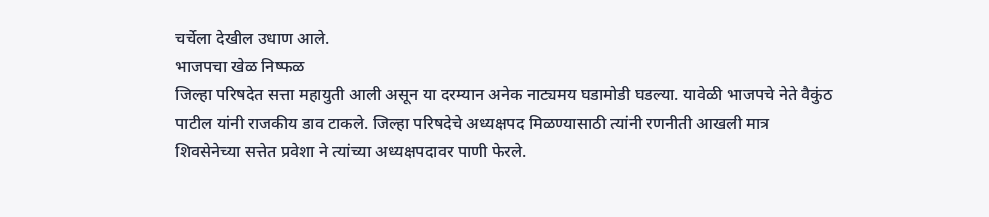चर्चेला देखील उधाण आले.
भाजपचा खेळ निष्फळ
जिल्हा परिषदेत सत्ता महायुती आली असून या दरम्यान अनेक नाट्यमय घडामोडी घडल्या. यावेळी भाजपचे नेते वैकुंठ पाटील यांनी राजकीय डाव टाकले. जिल्हा परिषदेचे अध्यक्षपद मिळण्यासाठी त्यांनी रणनीती आखली मात्र शिवसेनेच्या सत्तेत प्रवेशा ने त्यांच्या अध्यक्षपदावर पाणी फेरले.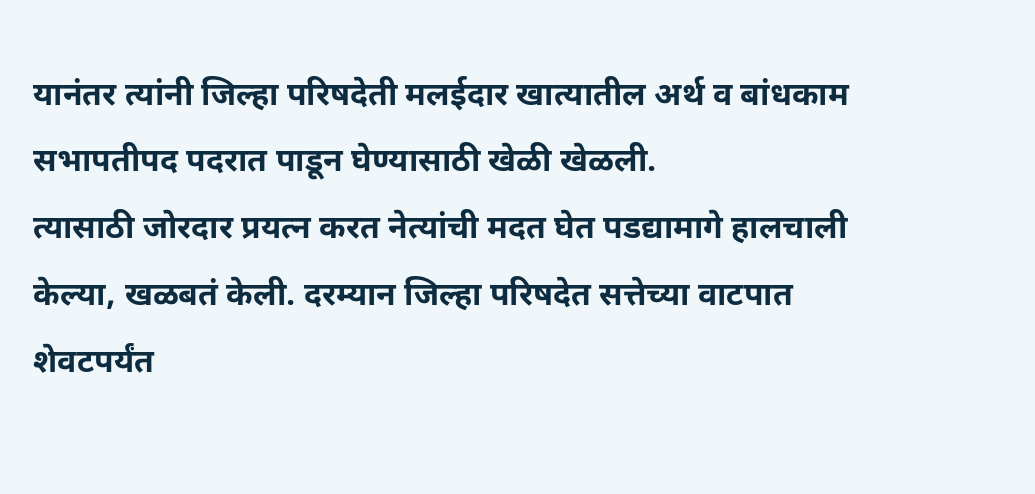यानंतर त्यांनी जिल्हा परिषदेती मलईदार खात्यातील अर्थ व बांधकाम सभापतीपद पदरात पाडून घेण्यासाठी खेळी खेळली.
त्यासाठी जोरदार प्रयत्न करत नेत्यांची मदत घेत पडद्यामागे हालचाली केल्या, खळबतं केली. दरम्यान जिल्हा परिषदेत सत्तेच्या वाटपात शेवटपर्यंत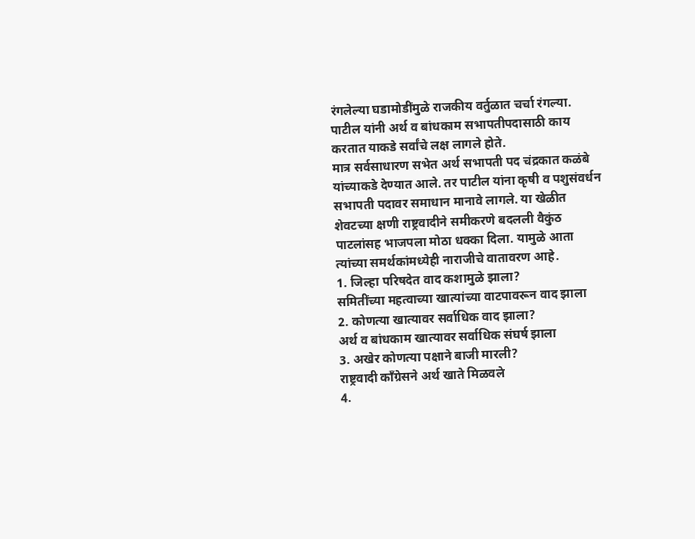रंगलेल्या घडामोडींमुळे राजकीय वर्तुळात चर्चा रंगल्या. पाटील यांनी अर्थ व बांधकाम सभापतीपदासाठी काय करतात याकडे सर्वांचे लक्ष लागले होते.
मात्र सर्वसाधारण सभेत अर्थ सभापती पद चंद्रकात कळंबे यांच्याकडे देण्यात आले. तर पाटील यांना कृषी व पशुसंवर्धन सभापती पदावर समाधान मानावे लागले. या खेळीत शेवटच्या क्षणी राष्ट्रवादीने समीकरणे बदलली वैकुंठ पाटलांसह भाजपला मोठा धक्का दिला. यामुळे आता त्यांच्या समर्थकांमध्येही नाराजीचे वातावरण आहे.
1. जिल्हा परिषदेत वाद कशामुळे झाला?
समितींच्या महत्वाच्या खात्यांच्या वाटपावरून वाद झाला
2. कोणत्या खात्यावर सर्वाधिक वाद झाला?
अर्थ व बांधकाम खात्यावर सर्वाधिक संघर्ष झाला
3. अखेर कोणत्या पक्षाने बाजी मारली?
राष्ट्रवादी काँग्रेसने अर्थ खाते मिळवले
4.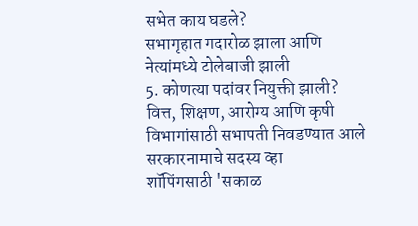सभेत काय घडले?
सभागृहात गदारोळ झाला आणि नेत्यांमध्ये टोलेबाजी झाली
5. कोणत्या पदांवर नियुक्ती झाली?
वित्त, शिक्षण, आरोग्य आणि कृषी विभागांसाठी सभापती निवडण्यात आले
सरकारनामाचे सदस्य व्हा
शॉपिंगसाठी 'सकाळ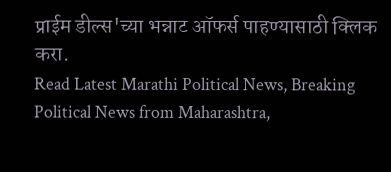प्राईम डील्स'च्या भन्नाट ऑफर्स पाहण्यासाठी क्लिक करा.
Read Latest Marathi Political News, Breaking Political News from Maharashtra,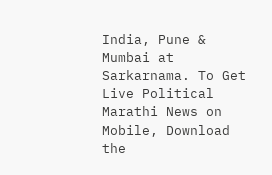India, Pune & Mumbai at Sarkarnama. To Get Live Political Marathi News on Mobile, Download the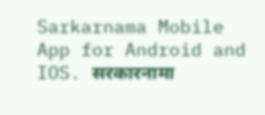Sarkarnama Mobile App for Android and IOS. सरकारनामा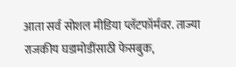आता सर्व सोशल मीडिया प्लॅटफॉर्मवर. ताज्या राजकीय घडामोडींसाठी फेसबुक,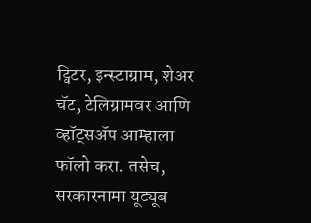ट्विटर, इन्स्टाग्राम, शेअर चॅट, टेलिग्रामवर आणि व्हॉट्सॲप आम्हाला फॉलो करा. तसेच, सरकारनामा यूट्यूब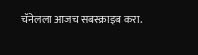चॅनेलला आजच सबस्क्राइब करा.